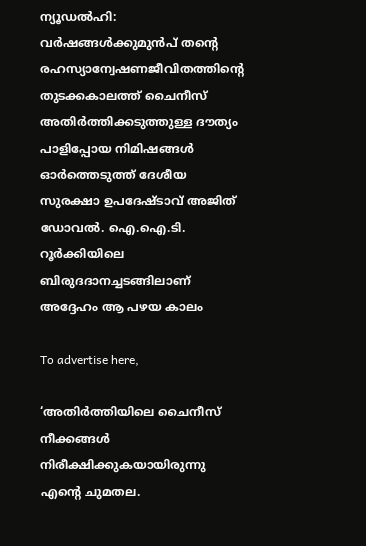ന്യൂഡൽഹി: വർഷങ്ങൾക്കുമുൻപ്‌ തന്റെ രഹസ്യാന്വേഷണജീവിതത്തിന്റെ തുടക്കകാലത്ത് ചൈനീസ് അതിർത്തിക്കടുത്തുള്ള ദൗത്യം പാളിപ്പോയ നിമിഷങ്ങൾ ഓർത്തെടുത്ത് ദേശീയ സുരക്ഷാ ഉപദേഷ്ടാവ് അജിത് ഡോവൽ. ഐ.ഐ.ടി. റൂർക്കിയിലെ ബിരുദദാനച്ചടങ്ങിലാണ് അദ്ദേഹം ആ പഴയ കാലം

To advertise here,

‘അതിർത്തിയിലെ ചൈനീസ് നീക്കങ്ങൾ നിരീക്ഷിക്കുകയായിരുന്നു എന്റെ ചുമതല.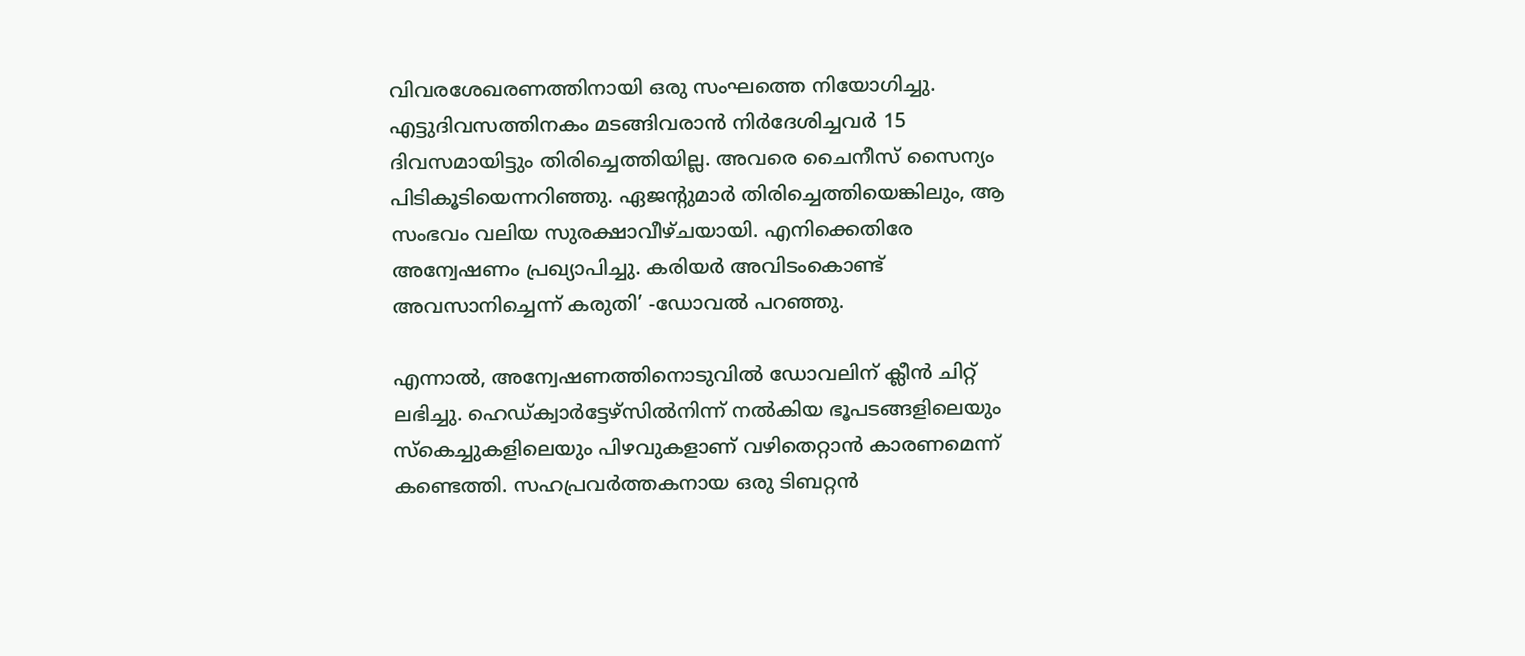വിവരശേഖരണത്തിനായി ഒരു സംഘത്തെ നിയോഗിച്ചു. എട്ടുദിവസത്തിനകം മടങ്ങിവരാൻ നിർദേശിച്ചവർ 15 ദിവസമായിട്ടും തിരിച്ചെത്തിയില്ല. അവരെ ചൈനീസ് സൈന്യം പിടികൂടിയെന്നറിഞ്ഞു. ഏജന്റുമാർ തിരിച്ചെത്തിയെങ്കിലും, ആ സംഭവം വലിയ സുരക്ഷാവീഴ്ചയായി. എനിക്കെതിരേ അന്വേഷണം പ്രഖ്യാപിച്ചു. കരിയർ അവിടംകൊണ്ട് അവസാനിച്ചെന്ന് കരുതി’ -ഡോവൽ പറഞ്ഞു.

എന്നാൽ, അന്വേഷണത്തിനൊടുവിൽ ഡോവലിന് ക്ലീൻ ചിറ്റ് ലഭിച്ചു. ഹെഡ്ക്വാർട്ടേഴ്സിൽനിന്ന് നൽകിയ ഭൂപടങ്ങളിലെയും സ്കെച്ചുകളിലെയും പിഴവുകളാണ് വഴിതെറ്റാൻ കാരണമെന്ന് കണ്ടെത്തി. സഹപ്രവർത്തകനായ ഒരു ടിബറ്റൻ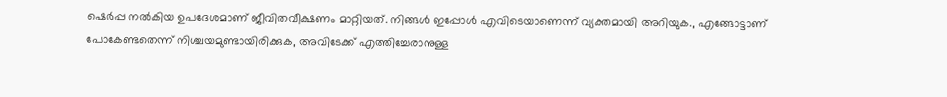ഷെർപ്പ നൽകിയ ഉപദേശമാണ് ജീവിതവീക്ഷണം മാറ്റിയത്. നിങ്ങൾ ഇപ്പോൾ എവിടെയാണെന്ന് വ്യക്തമായി അറിയുക., എങ്ങോട്ടാണ് പോകേണ്ടതെന്ന് നിശ്ചയമുണ്ടായിരിക്കുക, അവിടേക്ക് എത്തിച്ചേരാനുള്ള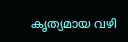കൃത്യമായ വഴി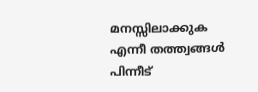മനസ്സിലാക്കുക എന്നീ തത്ത്വങ്ങൾ പിന്നീട്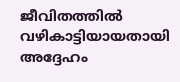ജീവിതത്തിൽ വഴികാട്ടിയായതായി അദ്ദേഹം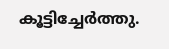കൂട്ടിച്ചേർത്തു.